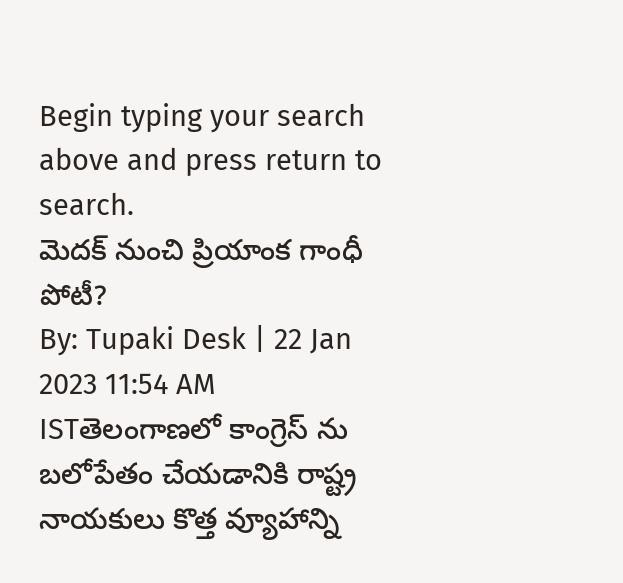Begin typing your search above and press return to search.
మెదక్ నుంచి ప్రియాంక గాంధీ పోటీ?
By: Tupaki Desk | 22 Jan 2023 11:54 AM ISTతెలంగాణలో కాంగ్రెస్ ను బలోపేతం చేయడానికి రాష్ట్ర నాయకులు కొత్త వ్యూహాన్ని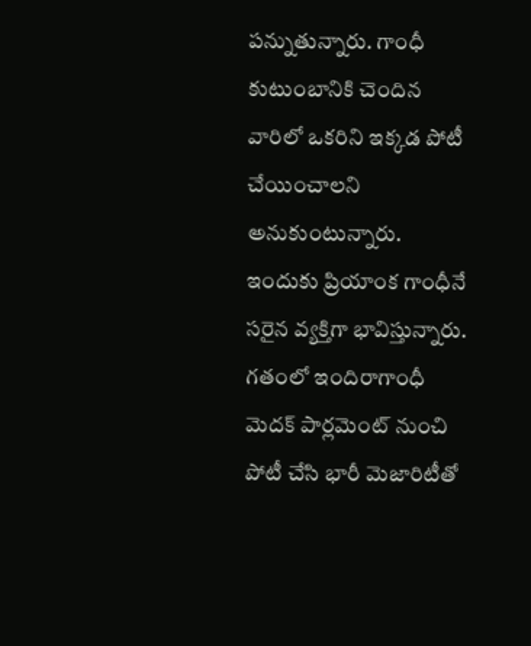పన్నుతున్నారు. గాంధీ కుటుంబానికి చెందిన వారిలో ఒకరిని ఇక్కడ పోటీ చేయించాలని అనుకుంటున్నారు. ఇందుకు ప్రియాంక గాంధీనే సరైన వ్యక్తిగా భావిస్తున్నారు. గతంలో ఇందిరాగాంధీ మెదక్ పార్లమెంట్ నుంచి పోటీ చేసి భారీ మెజారిటీతో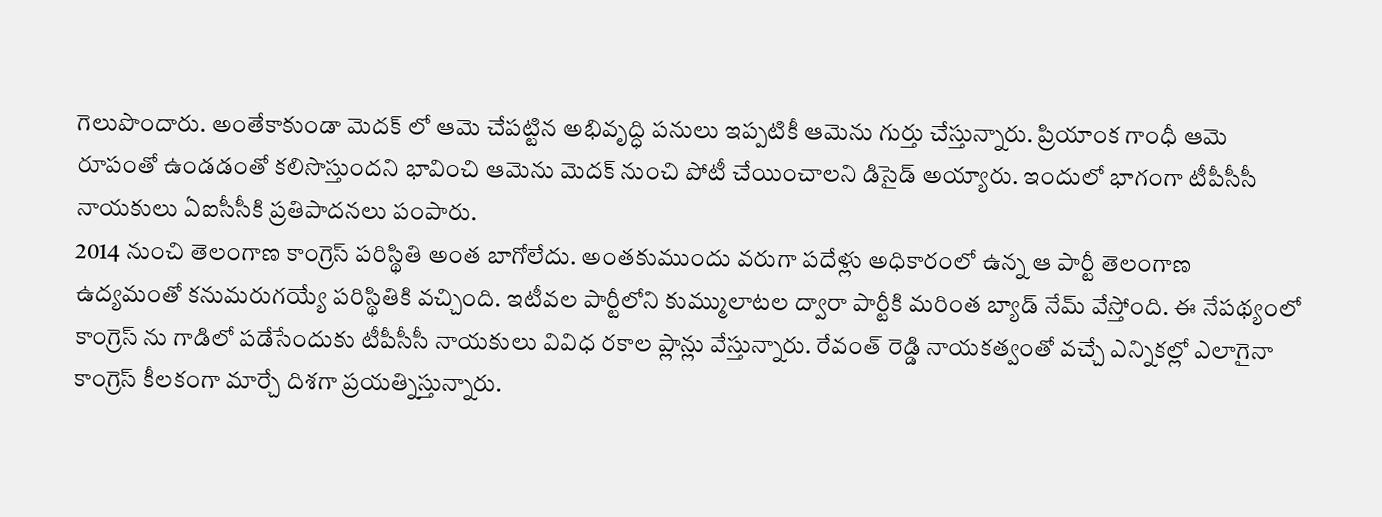గెలుపొందారు. అంతేకాకుండా మెదక్ లో ఆమె చేపట్టిన అభివృద్ధి పనులు ఇప్పటికీ ఆమెను గుర్తు చేస్తున్నారు. ప్రియాంక గాంధీ ఆమె రూపంతో ఉండడంతో కలిసొస్తుందని భావించి ఆమెను మెదక్ నుంచి పోటీ చేయించాలని డిసైడ్ అయ్యారు. ఇందులో భాగంగా టీపీసీసీ నాయకులు ఏఐసీసీకి ప్రతిపాదనలు పంపారు.
2014 నుంచి తెలంగాణ కాంగ్రెస్ పరిస్థితి అంత బాగోలేదు. అంతకుముందు వరుగా పదేళ్లు అధికారంలో ఉన్న ఆ పార్టీ తెలంగాణ ఉద్యమంతో కనుమరుగయ్యే పరిస్థితికి వచ్చింది. ఇటీవల పార్టీలోని కుమ్ములాటల ద్వారా పార్టీకి మరింత బ్యాడ్ నేమ్ వేస్తోంది. ఈ నేపథ్యంలో కాంగ్రెస్ ను గాడిలో పడేసేందుకు టీపీసీసీ నాయకులు వివిధ రకాల ప్లాన్లు వేస్తున్నారు. రేవంత్ రెడ్డి నాయకత్వంతో వచ్చే ఎన్నికల్లో ఎలాగైనా కాంగ్రెస్ కీలకంగా మార్చే దిశగా ప్రయత్నిస్తున్నారు.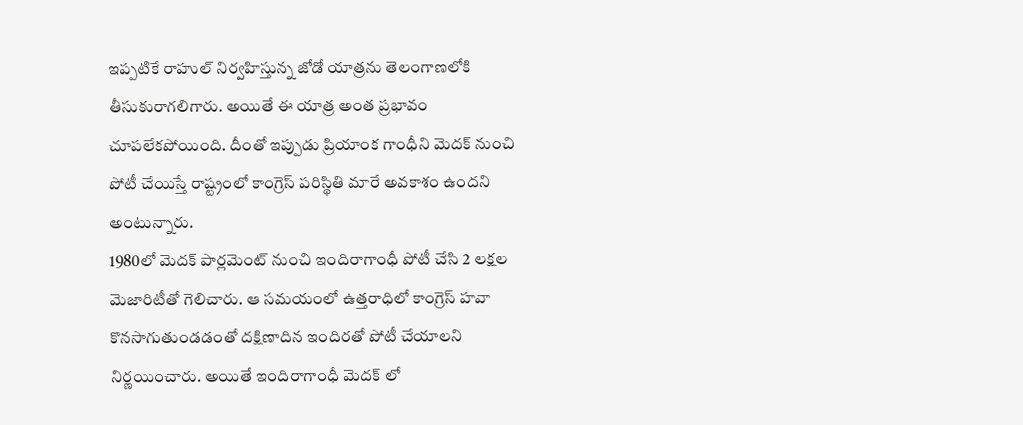ఇప్పటికే రాహుల్ నిర్వహిస్తున్న జోడో యాత్రను తెలంగాణలోకి తీసుకురాగలిగారు. అయితే ఈ యాత్ర అంత ప్రభావం చూపలేకపోయింది. దీంతో ఇప్పుడు ప్రియాంక గాంధీని మెదక్ నుంచి పోటీ చేయిస్తే రాష్ట్రంలో కాంగ్రెస్ పరిస్థితి మారే అవకాశం ఉందని అంటున్నారు.
1980లో మెదక్ పార్లమెంట్ నుంచి ఇందిరాగాంధీ పోటీ చేసి 2 లక్షల మెజారిటీతో గెలిచారు. ఆ సమయంలో ఉత్తరాధిలో కాంగ్రెస్ హవా కొనసాగుతుండడంతో దక్షిణాదిన ఇందిరతో పోటీ చేయాలని నిర్ణయించారు. అయితే ఇందిరాగాంధీ మెదక్ లో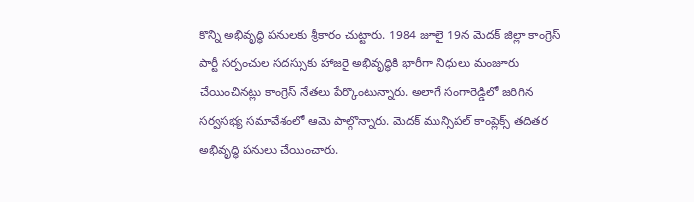కొన్ని అభివృద్ధి పనులకు శ్రీకారం చుట్టారు. 1984 జూలై 19న మెదక్ జిల్లా కాంగ్రెస్ పార్టీ సర్పంచుల సదస్సుకు హాజరై అభివృద్ధికి భారీగా నిధులు మంజూరు చేయించినట్లు కాంగ్రెస్ నేతలు పేర్కొంటున్నారు. అలాగే సంగారెడ్డిలో జరిగిన సర్వసభ్య సమావేశంలో ఆమె పాల్గొన్నారు. మెదక్ మున్సిపల్ కాంప్లెక్స్ తదితర అభివృద్ధి పనులు చేయించారు.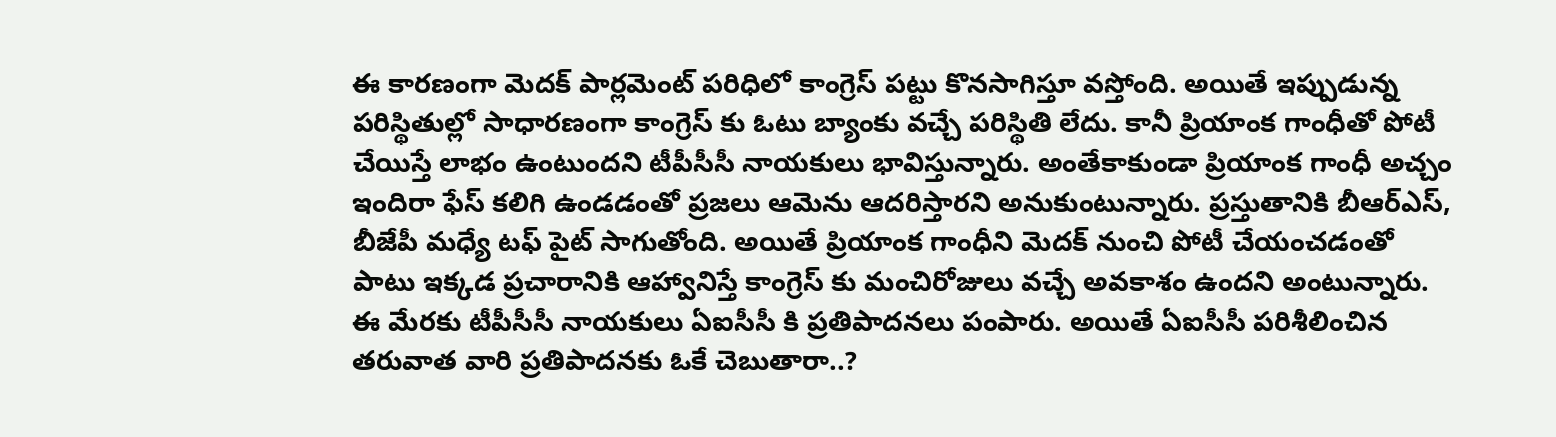ఈ కారణంగా మెదక్ పార్లమెంట్ పరిధిలో కాంగ్రెస్ పట్టు కొనసాగిస్తూ వస్తోంది. అయితే ఇప్పుడున్న పరిస్థితుల్లో సాధారణంగా కాంగ్రెస్ కు ఓటు బ్యాంకు వచ్చే పరిస్థితి లేదు. కానీ ప్రియాంక గాంధీతో పోటీ చేయిస్తే లాభం ఉంటుందని టీపీసీసీ నాయకులు భావిస్తున్నారు. అంతేకాకుండా ప్రియాంక గాంధీ అచ్చం ఇందిరా ఫేస్ కలిగి ఉండడంతో ప్రజలు ఆమెను ఆదరిస్తారని అనుకుంటున్నారు. ప్రస్తుతానికి బీఆర్ఎస్, బీజేపీ మధ్యే టఫ్ పైట్ సాగుతోంది. అయితే ప్రియాంక గాంధీని మెదక్ నుంచి పోటీ చేయంచడంతో పాటు ఇక్కడ ప్రచారానికి ఆహ్వానిస్తే కాంగ్రెస్ కు మంచిరోజులు వచ్చే అవకాశం ఉందని అంటున్నారు.
ఈ మేరకు టీపీసీసీ నాయకులు ఏఐసీసీ కి ప్రతిపాదనలు పంపారు. అయితే ఏఐసీసీ పరిశీలించిన తరువాత వారి ప్రతిపాదనకు ఓకే చెబుతారా..?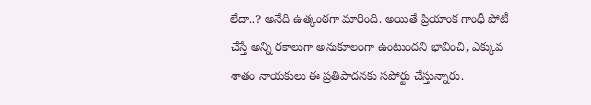లేదా..? అనేది ఉత్కంఠగా మారింది. అయితే ప్రియాంక గాంధీ పోటీ చేస్తే అన్ని రకాలుగా అనుకూలంగా ఉంటుందని భావించి, ఎక్కువ శాతం నాయకులు ఈ ప్రతిపాదనకు సపోర్టు చేస్తున్నారు.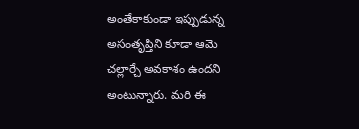అంతేకాకుండా ఇప్పుడున్న అసంతృప్తిని కూడా ఆమె చల్లార్చే అవకాశం ఉందని అంటున్నారు. మరి ఈ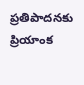ప్రతిపాదనకు ప్రియాంక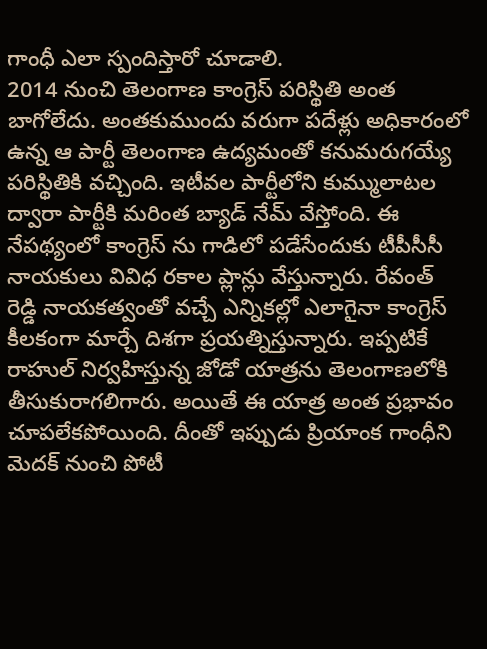గాంధీ ఎలా స్పందిస్తారో చూడాలి.
2014 నుంచి తెలంగాణ కాంగ్రెస్ పరిస్థితి అంత బాగోలేదు. అంతకుముందు వరుగా పదేళ్లు అధికారంలో ఉన్న ఆ పార్టీ తెలంగాణ ఉద్యమంతో కనుమరుగయ్యే పరిస్థితికి వచ్చింది. ఇటీవల పార్టీలోని కుమ్ములాటల ద్వారా పార్టీకి మరింత బ్యాడ్ నేమ్ వేస్తోంది. ఈ నేపథ్యంలో కాంగ్రెస్ ను గాడిలో పడేసేందుకు టీపీసీసీ నాయకులు వివిధ రకాల ప్లాన్లు వేస్తున్నారు. రేవంత్ రెడ్డి నాయకత్వంతో వచ్చే ఎన్నికల్లో ఎలాగైనా కాంగ్రెస్ కీలకంగా మార్చే దిశగా ప్రయత్నిస్తున్నారు. ఇప్పటికే రాహుల్ నిర్వహిస్తున్న జోడో యాత్రను తెలంగాణలోకి తీసుకురాగలిగారు. అయితే ఈ యాత్ర అంత ప్రభావం చూపలేకపోయింది. దీంతో ఇప్పుడు ప్రియాంక గాంధీని మెదక్ నుంచి పోటీ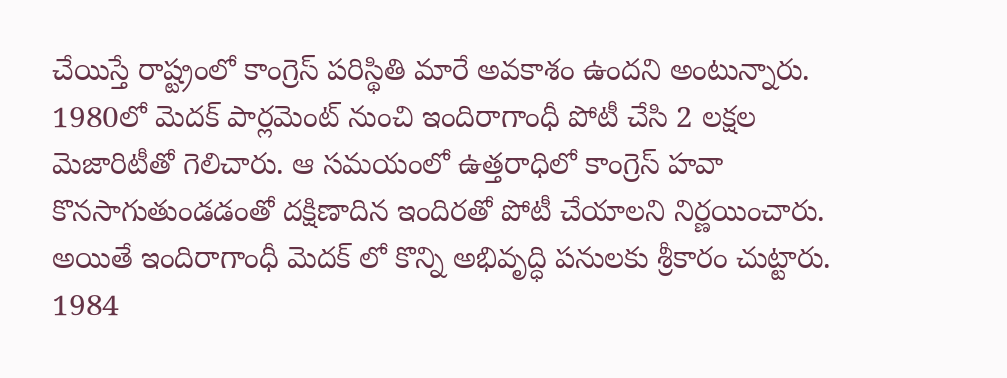చేయిస్తే రాష్ట్రంలో కాంగ్రెస్ పరిస్థితి మారే అవకాశం ఉందని అంటున్నారు.
1980లో మెదక్ పార్లమెంట్ నుంచి ఇందిరాగాంధీ పోటీ చేసి 2 లక్షల మెజారిటీతో గెలిచారు. ఆ సమయంలో ఉత్తరాధిలో కాంగ్రెస్ హవా కొనసాగుతుండడంతో దక్షిణాదిన ఇందిరతో పోటీ చేయాలని నిర్ణయించారు. అయితే ఇందిరాగాంధీ మెదక్ లో కొన్ని అభివృద్ధి పనులకు శ్రీకారం చుట్టారు. 1984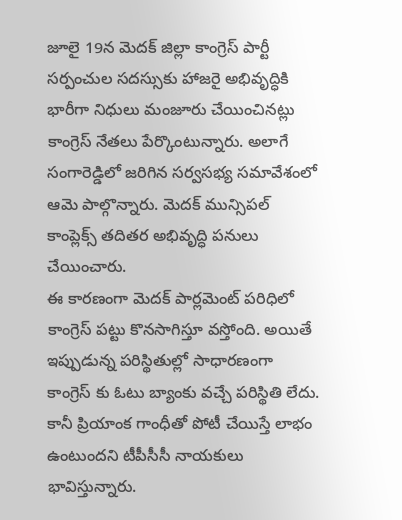జూలై 19న మెదక్ జిల్లా కాంగ్రెస్ పార్టీ సర్పంచుల సదస్సుకు హాజరై అభివృద్ధికి భారీగా నిధులు మంజూరు చేయించినట్లు కాంగ్రెస్ నేతలు పేర్కొంటున్నారు. అలాగే సంగారెడ్డిలో జరిగిన సర్వసభ్య సమావేశంలో ఆమె పాల్గొన్నారు. మెదక్ మున్సిపల్ కాంప్లెక్స్ తదితర అభివృద్ధి పనులు చేయించారు.
ఈ కారణంగా మెదక్ పార్లమెంట్ పరిధిలో కాంగ్రెస్ పట్టు కొనసాగిస్తూ వస్తోంది. అయితే ఇప్పుడున్న పరిస్థితుల్లో సాధారణంగా కాంగ్రెస్ కు ఓటు బ్యాంకు వచ్చే పరిస్థితి లేదు. కానీ ప్రియాంక గాంధీతో పోటీ చేయిస్తే లాభం ఉంటుందని టీపీసీసీ నాయకులు భావిస్తున్నారు.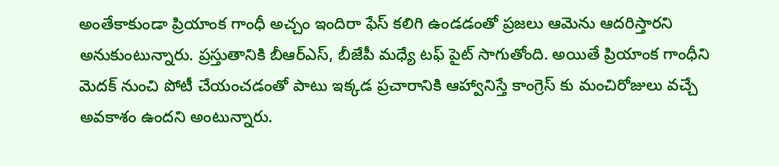అంతేకాకుండా ప్రియాంక గాంధీ అచ్చం ఇందిరా ఫేస్ కలిగి ఉండడంతో ప్రజలు ఆమెను ఆదరిస్తారని అనుకుంటున్నారు. ప్రస్తుతానికి బీఆర్ఎస్, బీజేపీ మధ్యే టఫ్ పైట్ సాగుతోంది. అయితే ప్రియాంక గాంధీని మెదక్ నుంచి పోటీ చేయంచడంతో పాటు ఇక్కడ ప్రచారానికి ఆహ్వానిస్తే కాంగ్రెస్ కు మంచిరోజులు వచ్చే అవకాశం ఉందని అంటున్నారు.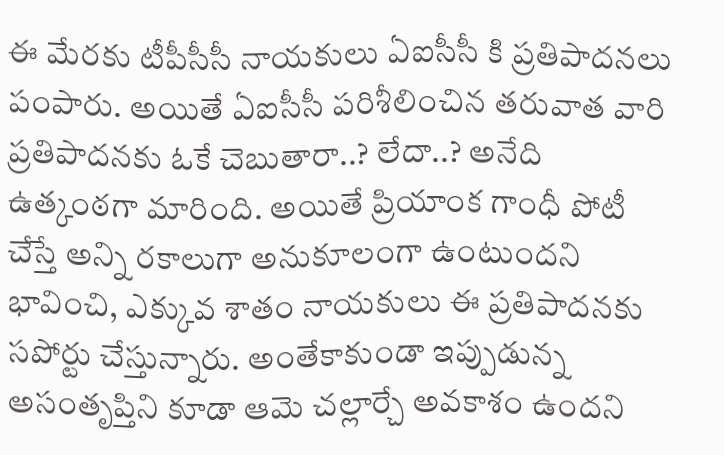ఈ మేరకు టీపీసీసీ నాయకులు ఏఐసీసీ కి ప్రతిపాదనలు పంపారు. అయితే ఏఐసీసీ పరిశీలించిన తరువాత వారి ప్రతిపాదనకు ఓకే చెబుతారా..? లేదా..? అనేది ఉత్కంఠగా మారింది. అయితే ప్రియాంక గాంధీ పోటీ చేస్తే అన్ని రకాలుగా అనుకూలంగా ఉంటుందని భావించి, ఎక్కువ శాతం నాయకులు ఈ ప్రతిపాదనకు సపోర్టు చేస్తున్నారు. అంతేకాకుండా ఇప్పుడున్న అసంతృప్తిని కూడా ఆమె చల్లార్చే అవకాశం ఉందని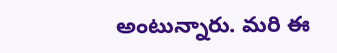అంటున్నారు. మరి ఈ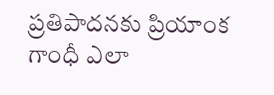ప్రతిపాదనకు ప్రియాంక గాంధీ ఎలా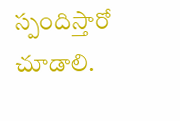స్పందిస్తారో చూడాలి.